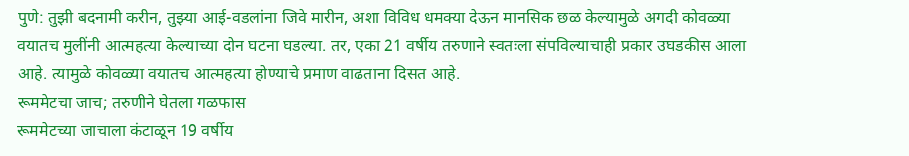पुणे: तुझी बदनामी करीन, तुझ्या आई-वडलांना जिवे मारीन, अशा विविध धमक्या देऊन मानसिक छळ केल्यामुळे अगदी कोवळ्या वयातच मुलींनी आत्महत्या केल्याच्या दोन घटना घडल्या. तर, एका 21 वर्षीय तरुणाने स्वतःला संपविल्याचाही प्रकार उघडकीस आला आहे. त्यामुळे कोवळ्या वयातच आत्महत्या होण्याचे प्रमाण वाढताना दिसत आहे.
रूममेटचा जाच; तरुणीने घेतला गळफास
रूममेटच्या जाचाला कंटाळून 19 वर्षीय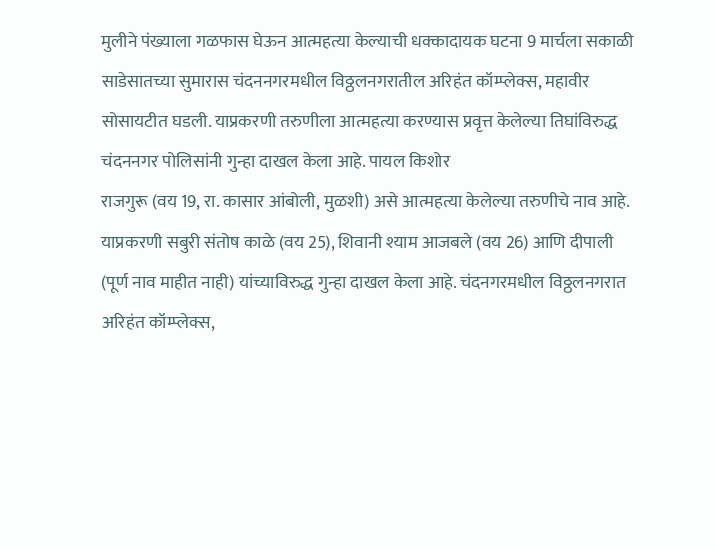मुलीने पंख्याला गळफास घेऊन आत्महत्या केल्याची धक्कादायक घटना 9 मार्चला सकाळी साडेसातच्या सुमारास चंदननगरमधील विठ्ठलनगरातील अरिहंत कॉम्प्लेक्स, महावीर सोसायटीत घडली. याप्रकरणी तरुणीला आत्महत्या करण्यास प्रवृत्त केलेल्या तिघांविरुद्ध चंदननगर पोलिसांनी गुन्हा दाखल केला आहे. पायल किशोर
राजगुरू (वय 19, रा. कासार आंबोली, मुळशी) असे आत्महत्या केलेल्या तरुणीचे नाव आहे. याप्रकरणी सबुरी संतोष काळे (वय 25), शिवानी श्याम आजबले (वय 26) आणि दीपाली (पूर्ण नाव माहीत नाही) यांच्याविरुद्ध गुन्हा दाखल केला आहे. चंदनगरमधील विठ्ठलनगरात अरिहंत कॉम्प्लेक्स,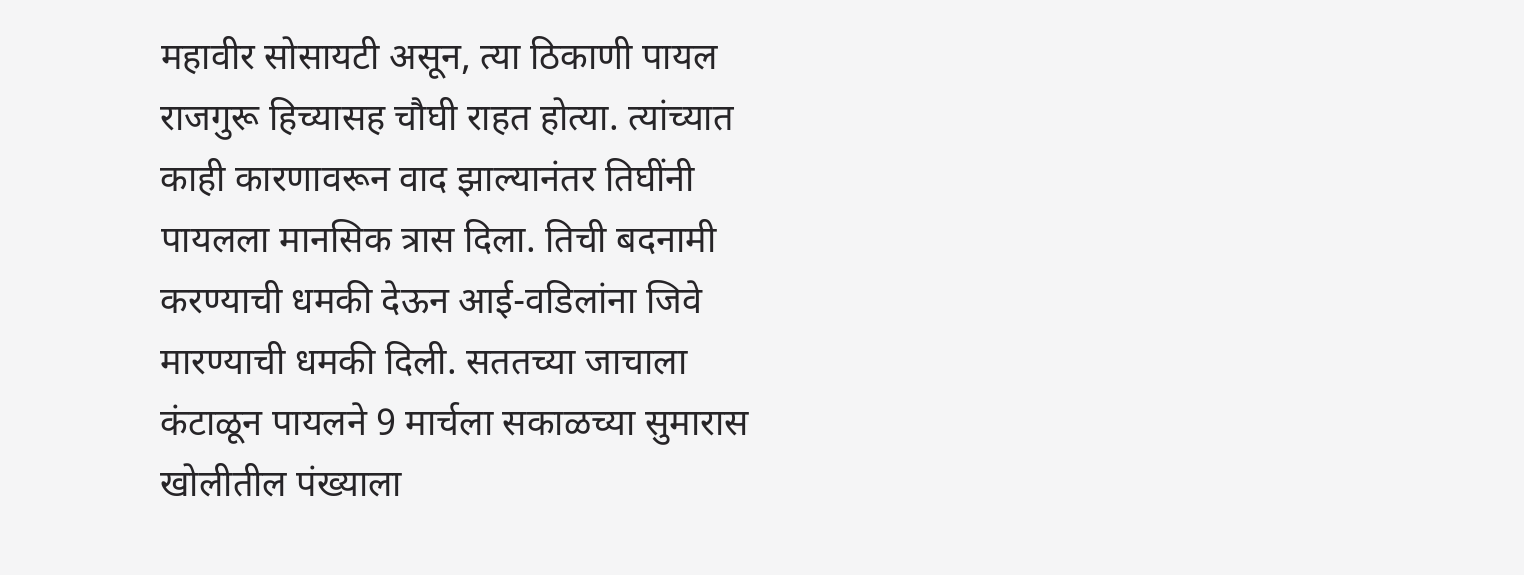महावीर सोसायटी असून, त्या ठिकाणी पायल राजगुरू हिच्यासह चौघी राहत होत्या. त्यांच्यात काही कारणावरून वाद झाल्यानंतर तिघींनी पायलला मानसिक त्रास दिला. तिची बदनामी करण्याची धमकी देऊन आई-वडिलांना जिवे मारण्याची धमकी दिली. सततच्या जाचाला कंटाळून पायलने 9 मार्चला सकाळच्या सुमारास खोलीतील पंख्याला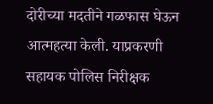दोरीच्या मदतीने गळफास घेऊन आत्महत्या केली. याप्रकरणी सहायक पोलिस निरीक्षक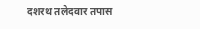दशरथ तलेदवार तपास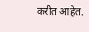करीत आहेत.